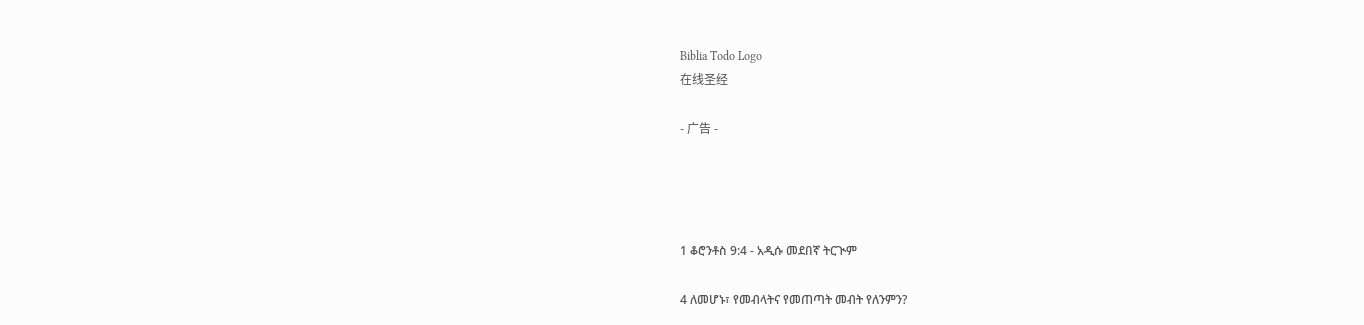Biblia Todo Logo
在线圣经

- 广告 -




1 ቆሮንቶስ 9:4 - አዲሱ መደበኛ ትርጒም

4 ለመሆኑ፣ የመብላትና የመጠጣት መብት የለንምን?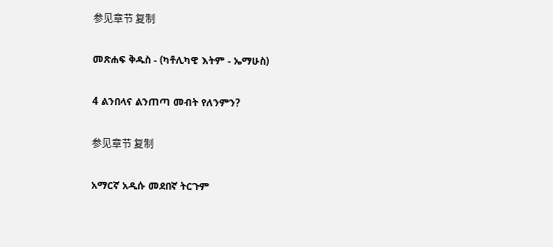参见章节 复制

መጽሐፍ ቅዱስ - (ካቶሊካዊ እትም - ኤማሁስ)

4 ልንበላና ልንጠጣ መብት የለንምን?

参见章节 复制

አማርኛ አዲሱ መደበኛ ትርጉም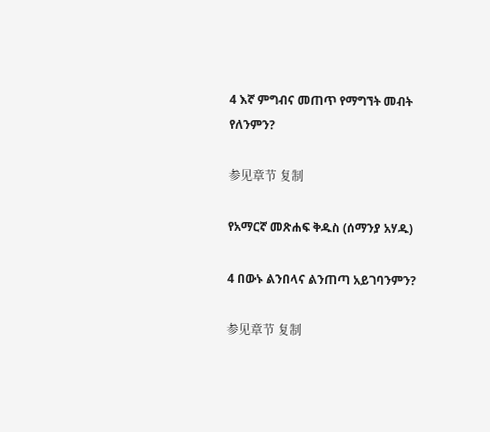4 እኛ ምግብና መጠጥ የማግኘት መብት የለንምን?

参见章节 复制

የአማርኛ መጽሐፍ ቅዱስ (ሰማንያ አሃዱ)

4 በውኑ ልንበላና ልንጠጣ አይገባንምን?

参见章节 复制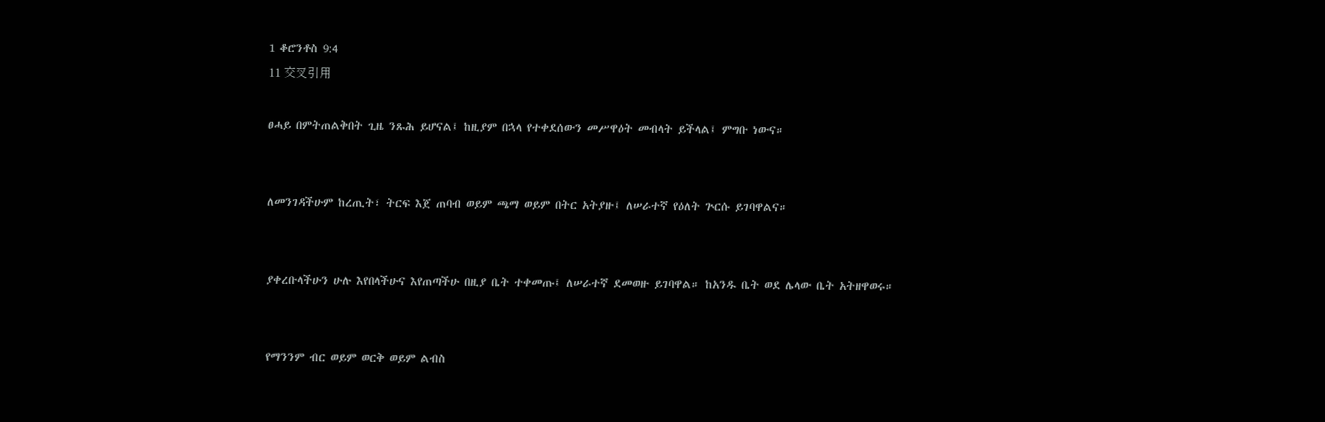1 ቆሮንቶስ 9:4
11 交叉引用

ፀሓይ በምትጠልቅበት ጊዜ ንጹሕ ይሆናል፤ ከዚያም በኋላ የተቀደሰውን መሥዋዕት መብላት ይችላል፤ ምግቡ ነውና።


ለመንገዳችሁም ከረጢት፣ ትርፍ እጀ ጠባብ ወይም ጫማ ወይም በትር አትያዙ፤ ለሠራተኛ የዕለት ጕርሱ ይገባዋልና።


ያቀረቡላችሁን ሁሉ እየበላችሁና እየጠጣችሁ በዚያ ቤት ተቀመጡ፤ ለሠራተኛ ደመወዙ ይገባዋል። ከአንዱ ቤት ወደ ሌላው ቤት አትዘዋወሩ።


የማንንም ብር ወይም ወርቅ ወይም ልብስ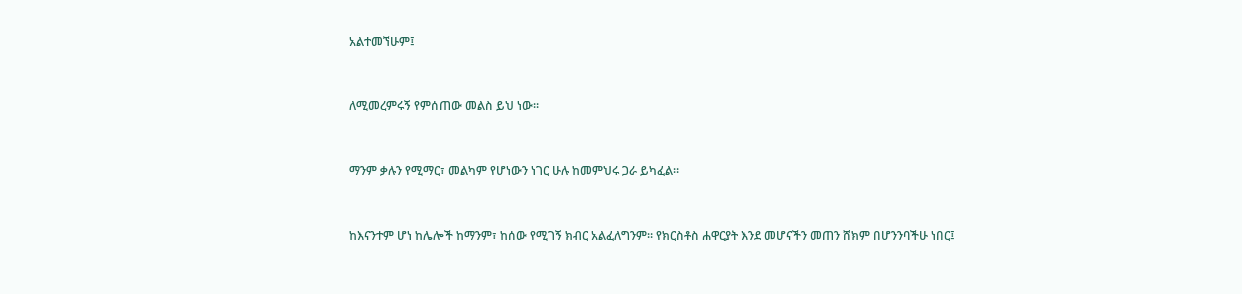አልተመኘሁም፤


ለሚመረምሩኝ የምሰጠው መልስ ይህ ነው።


ማንም ቃሉን የሚማር፣ መልካም የሆነውን ነገር ሁሉ ከመምህሩ ጋራ ይካፈል።


ከእናንተም ሆነ ከሌሎች ከማንም፣ ከሰው የሚገኝ ክብር አልፈለግንም። የክርስቶስ ሐዋርያት እንደ መሆናችን መጠን ሸክም በሆንንባችሁ ነበር፤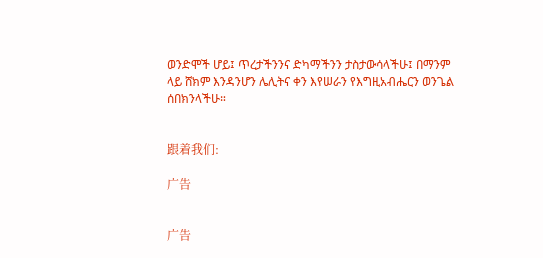ወንድሞች ሆይ፤ ጥረታችንንና ድካማችንን ታስታውሳላችሁ፤ በማንም ላይ ሸክም እንዳንሆን ሌሊትና ቀን እየሠራን የእግዚአብሔርን ወንጌል ሰበክንላችሁ።


跟着我们:

广告


广告